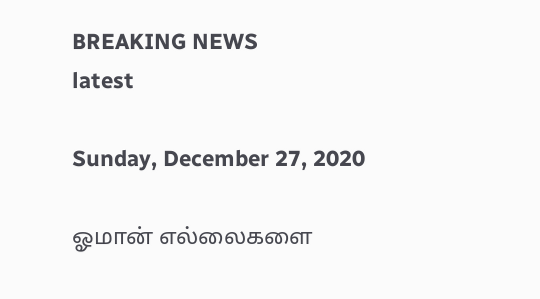BREAKING NEWS
latest

Sunday, December 27, 2020

ஓமான் எல்லைகளை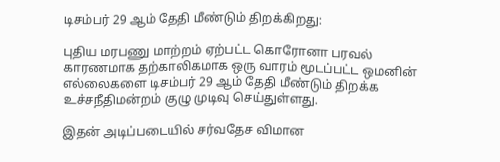டிசம்பர் 29 ஆம் தேதி மீண்டும் திறக்கிறது:

புதிய மரபணு மாற்றம் ஏற்பட்ட கொரோனா பரவல் காரணமாக தற்காலிகமாக ஒரு வாரம் மூடப்பட்ட ஒமனின் எல்லைகளை டிசம்பர் 29 ஆம் தேதி மீண்டும் திறக்க உச்சநீதிமன்றம் குழு முடிவு செய்துள்ளது.

இதன் அடிப்படையில் சர்வதேச விமான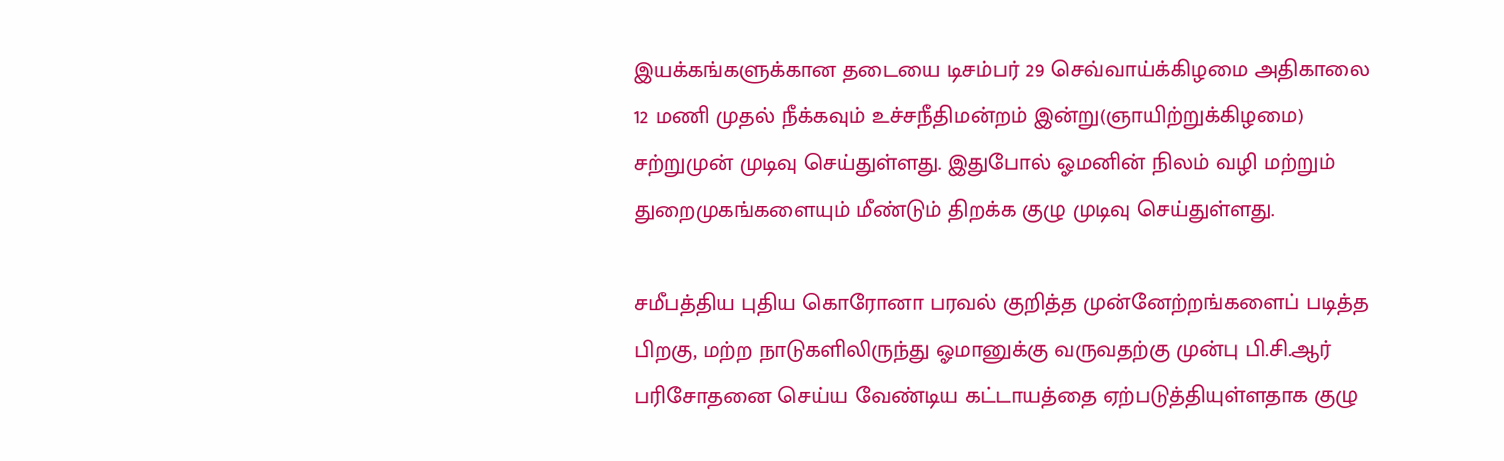இயக்கங்களுக்கான தடையை டிசம்பர் 29 செவ்வாய்க்கிழமை அதிகாலை 12 மணி முதல் நீக்கவும் உச்சநீதிமன்றம் இன்று(ஞாயிற்றுக்கிழமை) சற்றுமுன் முடிவு செய்துள்ளது. இதுபோல் ஓமனின் நிலம் வழி மற்றும் துறைமுகங்களையும் மீண்டும் திறக்க குழு முடிவு செய்துள்ளது.

சமீபத்திய புதிய கொரோனா பரவல் குறித்த முன்னேற்றங்களைப் படித்த பிறகு, மற்ற நாடுகளிலிருந்து ஓமானுக்கு வருவதற்கு முன்பு பி.சி.ஆர் பரிசோதனை செய்ய வேண்டிய கட்டாயத்தை ஏற்படுத்தியுள்ளதாக குழு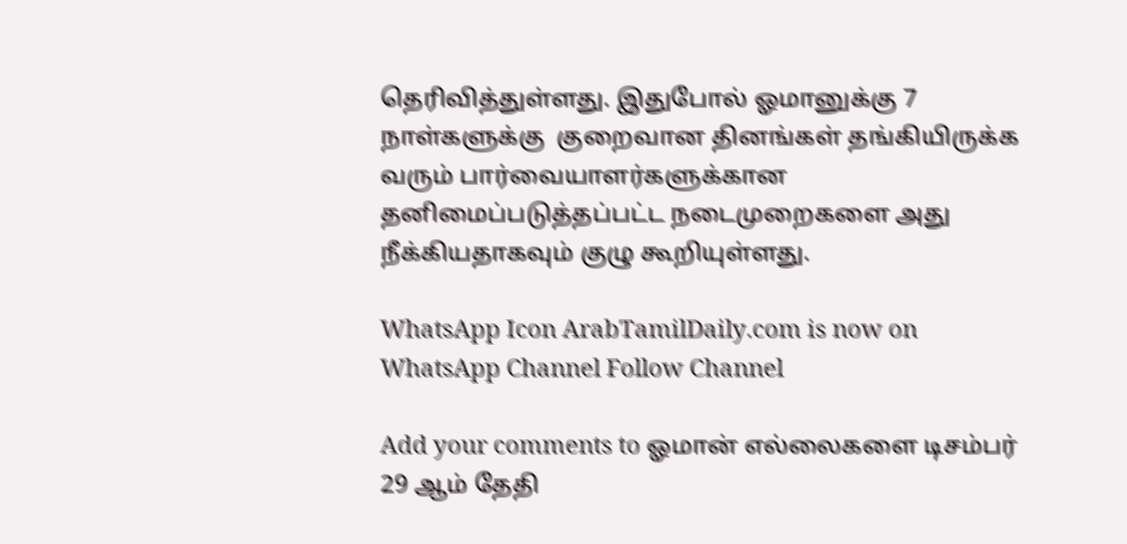தெரிவித்துள்ளது. இதுபோல் ஓமானுக்கு 7 நாள்களுக்கு  குறைவான தினங்கள் தங்கியிருக்க வரும் பார்வையாளர்களுக்கான தனிமைப்படுத்தப்பட்ட நடைமுறைகளை அது நீக்கியதாகவும் குழு கூறியுள்ளது.

WhatsApp Icon ArabTamilDaily.com is now on WhatsApp Channel Follow Channel

Add your comments to ஓமான் எல்லைகளை டிசம்பர் 29 ஆம் தேதி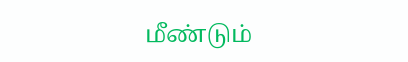மீண்டும்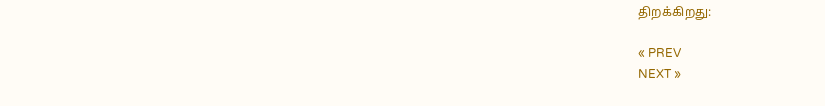திறக்கிறது:

« PREV
NEXT »